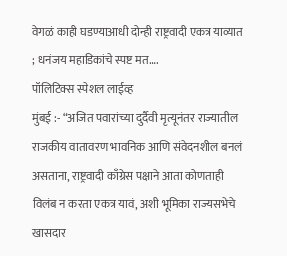वेगळं काही घडण्याआधी दोन्ही राष्ट्रवादी एकत्र याव्यात ; धनंजय महाडिकांचे स्पष्ट मत….
पॉलिटिक्स स्पेशल लाईव्ह
मुंबई :- “अजित पवारांच्या दुर्दैवी मृत्यूनंतर राज्यातील राजकीय वातावरण भावनिक आणि संवेदनशील बनलं असताना, राष्ट्रवादी काँग्रेस पक्षाने आता कोणताही विलंब न करता एकत्र यावं, अशी भूमिका राज्यसभेचे खासदार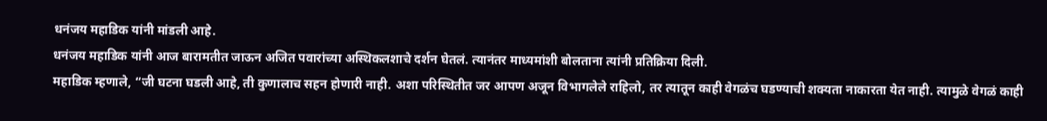धनंजय महाडिक यांनी मांडली आहे.
धनंजय महाडिक यांनी आज बारामतीत जाऊन अजित पवारांच्या अस्थिकलशाचे दर्शन घेतलं. त्यानंतर माध्यमांशी बोलताना त्यांनी प्रतिक्रिया दिली.
महाडिक म्हणाले, “जी घटना घडली आहे, ती कुणालाच सहन होणारी नाही. अशा परिस्थितीत जर आपण अजून विभागलेले राहिलो, तर त्यातून काही वेगळंच घडण्याची शक्यता नाकारता येत नाही. त्यामुळे वेगळं काही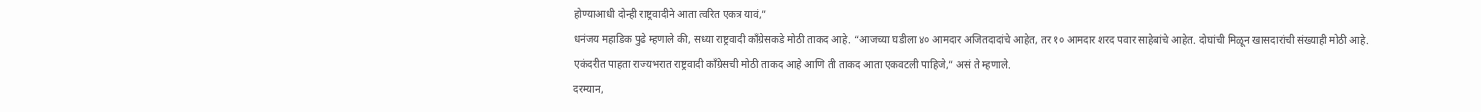होण्याआधी दोन्ही राष्ट्रवादीने आता त्वरित एकत्र यावं,”
धनंजय महाडिक पुढे म्हणाले की, सध्या राष्ट्रवादी काँग्रेसकडे मोठी ताकद आहे. “आजच्या घडीला ४० आमदार अजितदादांचे आहेत, तर १० आमदार शरद पवार साहेबांचे आहेत. दोघांची मिळून खासदारांची संख्याही मोठी आहे. एकंदरीत पाहता राज्यभरात राष्ट्रवादी काँग्रेसची मोठी ताकद आहे आणि ती ताकद आता एकवटली पाहिजे,” असं ते म्हणाले.
दरम्यान,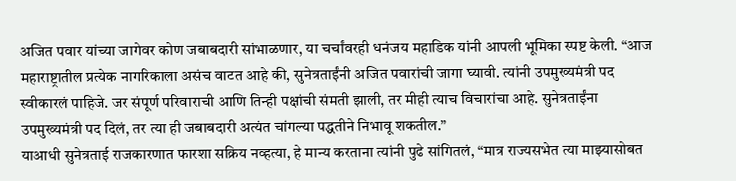अजित पवार यांच्या जागेवर कोण जबाबदारी सांभाळणार, या चर्चांवरही धनंजय महाडिक यांनी आपली भूमिका स्पष्ट केली. “आज महाराष्ट्रातील प्रत्येक नागरिकाला असंच वाटत आहे की, सुनेत्रताईंनी अजित पवारांची जागा घ्यावी. त्यांनी उपमुख्यमंत्री पद स्वीकारलं पाहिजे. जर संपूर्ण परिवाराची आणि तिन्ही पक्षांची संमती झाली, तर मीही त्याच विचारांचा आहे. सुनेत्रताईंना उपमुख्यमंत्री पद दिलं, तर त्या ही जबाबदारी अत्यंत चांगल्या पद्धतीने निभावू शकतील.”
याआधी सुनेत्रताई राजकारणात फारशा सक्रिय नव्हत्या, हे मान्य करताना त्यांनी पुढे सांगितलं, “मात्र राज्यसभेत त्या माझ्यासोबत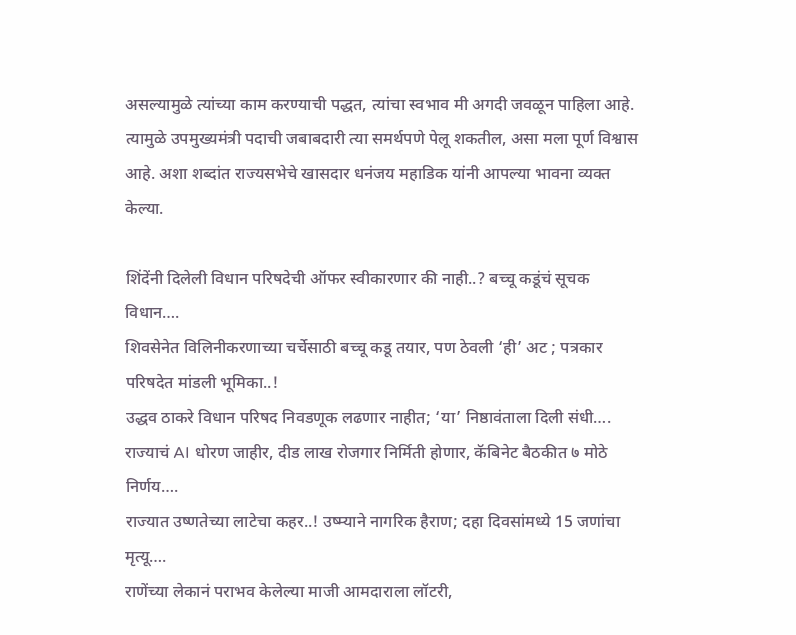असल्यामुळे त्यांच्या काम करण्याची पद्धत, त्यांचा स्वभाव मी अगदी जवळून पाहिला आहे. त्यामुळे उपमुख्यमंत्री पदाची जबाबदारी त्या समर्थपणे पेलू शकतील, असा मला पूर्ण विश्वास आहे. अशा शब्दांत राज्यसभेचे खासदार धनंजय महाडिक यांनी आपल्या भावना व्यक्त केल्या.

शिंदेंनी दिलेली विधान परिषदेची ऑफर स्वीकारणार की नाही..? बच्चू कडूंचं सूचक विधान….
शिवसेनेत विलिनीकरणाच्या चर्चेसाठी बच्चू कडू तयार, पण ठेवली ‘ही’ अट ; पत्रकार परिषदेत मांडली भूमिका..!
उद्धव ठाकरे विधान परिषद निवडणूक लढणार नाहीत; ‘या’ निष्ठावंताला दिली संधी….
राज्याचं AI धोरण जाहीर, दीड लाख रोजगार निर्मिती होणार, कॅबिनेट बैठकीत ७ मोठे निर्णय….
राज्यात उष्णतेच्या लाटेचा कहर..! उष्म्याने नागरिक हैराण; दहा दिवसांमध्ये 15 जणांचा मृत्यू….
राणेंच्या लेकानं पराभव केलेल्या माजी आमदाराला लॉटरी,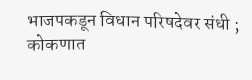भाजपकडून विधान परिषदेवर संधी ; कोकणात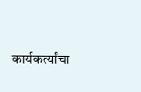कार्यकर्त्यांचा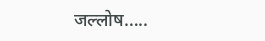जल्लोष…..